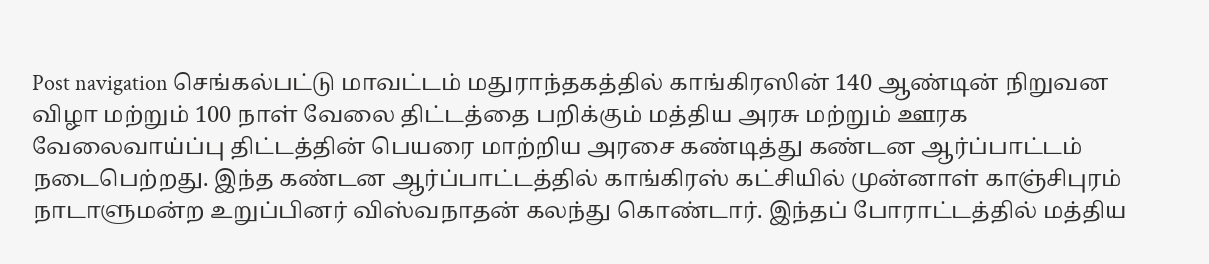Post navigation செங்கல்பட்டு மாவட்டம் மதுராந்தகத்தில் காங்கிரஸின் 140 ஆண்டின் நிறுவன விழா மற்றும் 100 நாள் வேலை திட்டத்தை பறிக்கும் மத்திய அரசு மற்றும் ஊரக வேலைவாய்ப்பு திட்டத்தின் பெயரை மாற்றிய அரசை கண்டித்து கண்டன ஆர்ப்பாட்டம் நடைபெற்றது. இந்த கண்டன ஆர்ப்பாட்டத்தில் காங்கிரஸ் கட்சியில் முன்னாள் காஞ்சிபுரம் நாடாளுமன்ற உறுப்பினர் விஸ்வநாதன் கலந்து கொண்டார். இந்தப் போராட்டத்தில் மத்திய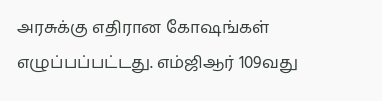அரசுக்கு எதிரான கோஷங்கள் எழுப்பப்பட்டது. எம்ஜிஆர் 109வது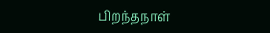பிறந்தநாள்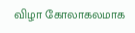விழா கோலாகலமாக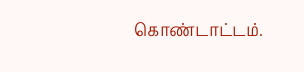கொண்டாட்டம்.